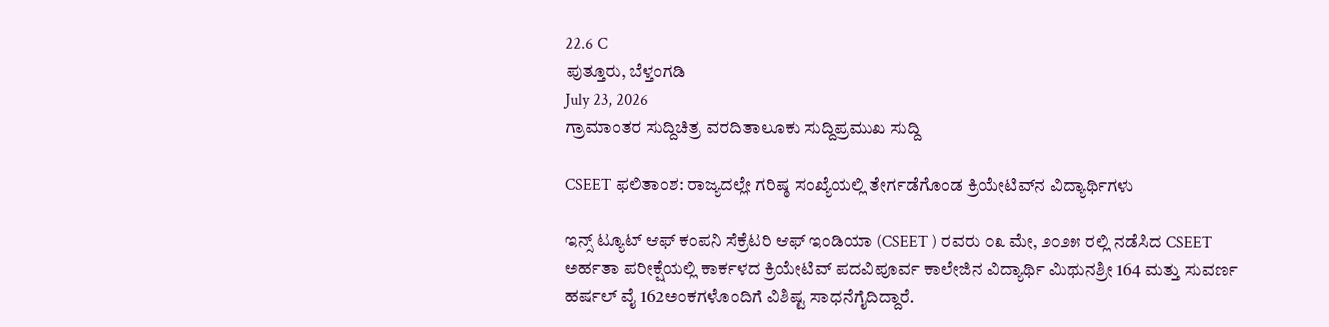22.6 C
ಪುತ್ತೂರು, ಬೆಳ್ತಂಗಡಿ
July 23, 2026
ಗ್ರಾಮಾಂತರ ಸುದ್ದಿಚಿತ್ರ ವರದಿತಾಲೂಕು ಸುದ್ದಿಪ್ರಮುಖ ಸುದ್ದಿ

CSEET ಫಲಿತಾಂಶ: ರಾಜ್ಯದಲ್ಲೇ ಗರಿಷ್ಠ ಸಂಖ್ಯೆಯಲ್ಲಿ ತೇರ್ಗಡೆಗೊಂಡ ಕ್ರಿಯೇಟಿವ್‌ನ ವಿದ್ಯಾರ್ಥಿಗಳು

ಇನ್ಸ್ ಟ್ಯೂಟ್ ಆಫ್ ಕಂಪನಿ ಸೆಕ್ರೆಟರಿ ಆಫ್ ಇಂಡಿಯಾ (CSEET ) ರವರು ೦೩ ಮೇ, ೨೦೨೫ ರಲ್ಲಿ ನಡೆಸಿದ CSEET ಅರ್ಹತಾ ಪರೀಕ್ಷೆಯಲ್ಲಿ ಕಾರ್ಕಳದ ಕ್ರಿಯೇಟಿವ್ ಪದವಿಪೂರ್ವ ಕಾಲೇಜಿನ ವಿದ್ಯಾರ್ಥಿ ಮಿಥುನಶ್ರೀ 164 ಮತ್ತು ಸುವರ್ಣ ಹರ್ಷಲ್ ವೈ 162ಅಂಕಗಳೊಂದಿಗೆ ವಿಶಿಷ್ಟ ಸಾಧನೆಗೈದಿದ್ದಾರೆ.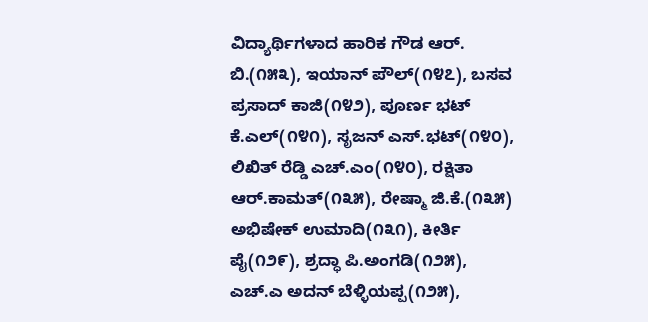ವಿದ್ಯಾರ್ಥಿಗಳಾದ ಹಾರಿಕ ಗೌಡ ಆರ್. ಬಿ.(೧೫೩), ಇಯಾನ್ ಪೌಲ್(೧೪೭), ಬಸವ ಪ್ರಸಾದ್ ಕಾಜಿ(೧೪೨), ಪೂರ್ಣ ಭಟ್ ಕೆ.ಎಲ್(೧೪೧), ಸೃಜನ್ ಎಸ್.ಭಟ್(೧೪೦), ಲಿಖಿತ್ ರೆಡ್ಡಿ ಎಚ್.ಎಂ(೧೪೦), ರಕ್ಷಿತಾ ಆರ್.ಕಾಮತ್(೧೩೫), ರೇಷ್ಮಾ ಜಿ.ಕೆ.(೧೩೫) ಅಭಿಷೇಕ್ ಉಮಾದಿ(೧೩೧), ಕೀರ್ತಿ ಪೈ(೧೨೯), ಶ್ರದ್ಧಾ ಪಿ.ಅಂಗಡಿ(೧೨೫), ಎಚ್.ಎ ಅದನ್ ಬೆಳ್ಳಿಯಪ್ಪ(೧೨೫),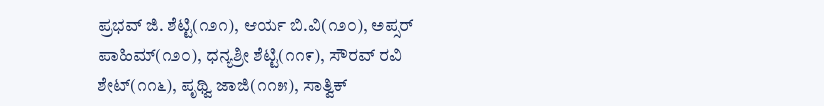ಪ್ರಭವ್ ಜಿ. ಶೆಟ್ಟಿ(೧೨೧), ಆರ್ಯ ಬಿ.ವಿ(೧೨೦), ಅಪ್ಸರ್ ಪಾಹಿಮ್(೧೨೦), ಧನ್ಯಶ್ರೀ ಶೆಟ್ಟಿ(೧೧೯), ಸೌರವ್ ರವಿ ಶೇಟ್(೧೧೬), ಪೃಥ್ವಿ ಜಾಜಿ(೧೧೫), ಸಾತ್ವಿಕ್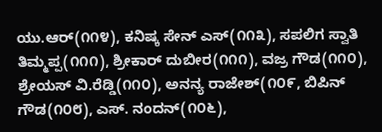ಯು.ಆರ್(೧೧೪), ಕನಿಷ್ಕ ಸೇನ್ ಎಸ್(೧೧೩), ಸಪಲಿಗ ಸ್ವಾತಿ ತಿಮ್ಮಪ್ಪ(೧೧೧), ಶ್ರೀಕಾರ್ ದುಬೀರ(೧೧೧), ವಜ್ರ ಗೌಡ(೧೧೦), ಶ್ರೇಯಸ್ ವಿ.ರೆಡ್ಡಿ(೧೧೦), ಅನನ್ಯ ರಾಜೇಶ್(೧೦೯, ಬಿಪಿನ್ ಗೌಡ(೧೦೮), ಎಸ್. ನಂದನ್(೧೦೬),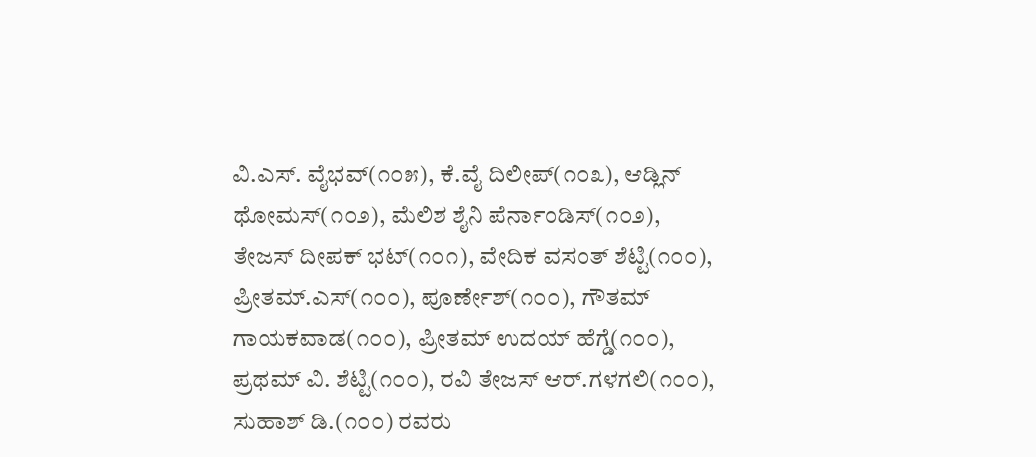ವಿ.ಎಸ್. ವೈಭವ್(೧೦೫), ಕೆ.ವೈ ದಿಲೀಪ್(೧೦೩), ಆಡ್ಲಿನ್ ಥೋಮಸ್(೧೦೨), ಮೆಲಿಶ ಶೈನಿ ಪೆರ್ನಾಂಡಿಸ್(೧೦೨), ತೇಜಸ್ ದೀಪಕ್ ಭಟ್(೧೦೧), ವೇದಿಕ ವಸಂತ್ ಶೆಟ್ಟಿ(೧೦೦), ಪ್ರೀತಮ್.ಎಸ್(೧೦೦), ಪೂರ್ಣೇಶ್(೧೦೦), ಗೌತಮ್ ಗಾಯಕವಾಡ(೧೦೦), ಪ್ರೀತಮ್ ಉದಯ್ ಹೆಗ್ಡೆ(೧೦೦), ಪ್ರಥಮ್ ವಿ. ಶೆಟ್ಟಿ(೧೦೦), ರವಿ ತೇಜಸ್ ಆರ್.ಗಳಗಲಿ(೧೦೦), ಸುಹಾಶ್ ಡಿ.(೧೦೦) ರವರು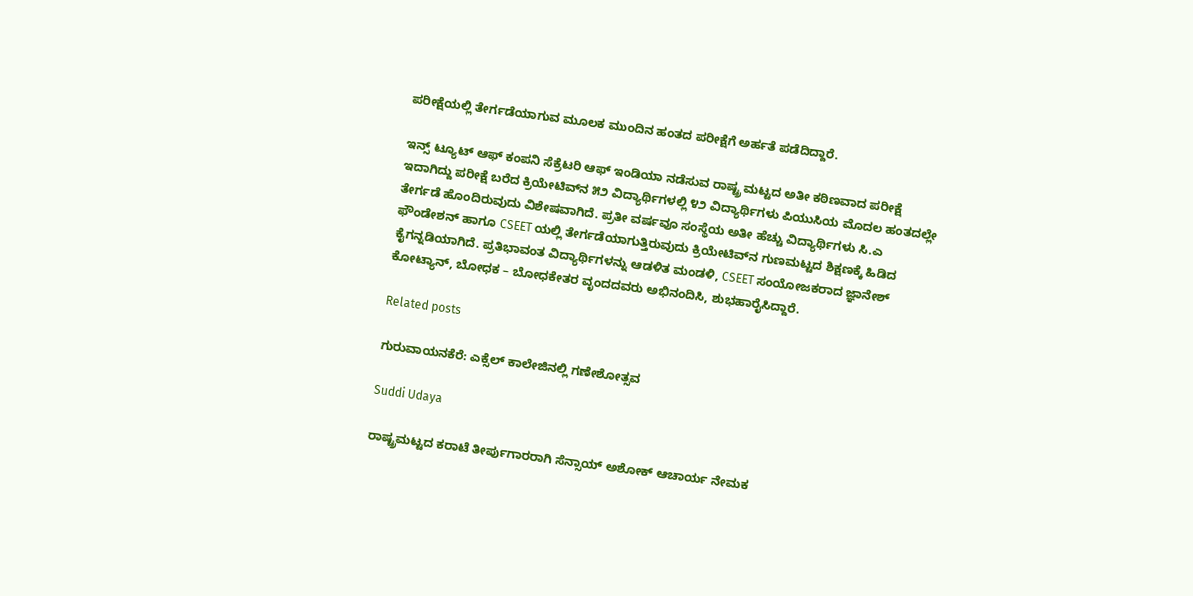ಪರೀಕ್ಷೆಯಲ್ಲಿ ತೇರ್ಗಡೆಯಾಗುವ ಮೂಲಕ ಮುಂದಿನ ಹಂತದ ಪರೀಕ್ಷೆಗೆ ಅರ್ಹತೆ ಪಡೆದಿದ್ದಾರೆ.

ಇನ್ಸ್ ಟ್ಯೂಟ್ ಆಫ್ ಕಂಪನಿ ಸೆಕ್ರೆಟರಿ ಆಫ್ ಇಂಡಿಯಾ ನಡೆಸುವ ರಾಷ್ಟ್ರ ಮಟ್ಟದ ಅತೀ ಕಠಿಣವಾದ ಪರೀಕ್ಷೆ ಇದಾಗಿದ್ದು ಪರೀಕ್ಷೆ ಬರೆದ ಕ್ರಿಯೇಟಿವ್‌ನ ೫೨ ವಿದ್ಯಾರ್ಥಿಗಳಲ್ಲಿ ೪೨ ವಿದ್ಯಾರ್ಥಿಗಳು ಪಿಯುಸಿಯ ಮೊದಲ ಹಂತದಲ್ಲೇ ತೇರ್ಗಡೆ ಹೊಂದಿರುವುದು ವಿಶೇಷವಾಗಿದೆ. ಪ್ರತೀ ವರ್ಷವೂ ಸಂಸ್ಥೆಯ ಅತೀ ಹೆಚ್ಚು ವಿದ್ಯಾರ್ಥಿಗಳು ಸಿ.ಎ ಫೌಂಡೇಶನ್ ಹಾಗೂ CSEET ಯಲ್ಲಿ ತೇರ್ಗಡೆಯಾಗುತ್ತಿರುವುದು ಕ್ರಿಯೇಟಿವ್‌ನ ಗುಣಮಟ್ಟದ ಶಿಕ್ಷಣಕ್ಕೆ ಹಿಡಿದ ಕೈಗನ್ನಡಿಯಾಗಿದೆ. ಪ್ರತಿಭಾವಂತ ವಿದ್ಯಾರ್ಥಿಗಳನ್ನು ಆಡಳಿತ ಮಂಡಳಿ, CSEET ಸಂಯೋಜಕರಾದ ಜ್ಞಾನೇಶ್ ಕೋಟ್ಯಾನ್, ಬೋಧಕ – ಬೋಧಕೇತರ ವೃಂದದವರು ಅಭಿನಂದಿಸಿ, ಶುಭಹಾರೈಸಿದ್ದಾರೆ.

Related posts

ಗುರುವಾಯನಕೆರೆ: ಎಕ್ಸೆಲ್ ಕಾಲೇಜಿನಲ್ಲಿ ಗಣೇಶೋತ್ಸವ

Suddi Udaya

ರಾಷ್ಟ್ರಮಟ್ಟದ ಕರಾಟೆ ತೀರ್ಪುಗಾರರಾಗಿ ಸೆನ್ಸಾಯ್ ಅಶೋಕ್ ಆಚಾರ್ಯ ನೇಮಕ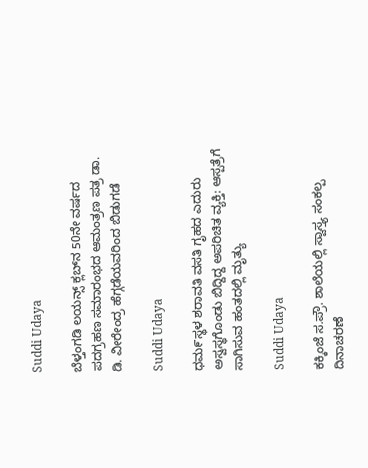Suddi Udaya

ಬೆಳ್ತಂಗಡಿ ಲಯನ್ಸ್ ಕ್ಲಬ್‌ನ 50ನೇ ವರ್ಷದ ಪದಗ್ರಹಣ ಸಮಾರಂಭದ ಆಮಂತ್ರಣ ಪತ್ರ ಡಾ. ಡಿ. ವೀರೇಂದ್ರ ಹೆಗ್ಗಡೆಯವರಿಂದ ಬಿಡುಗಡೆ

Suddi Udaya

ಧಮ೯ಸ್ಥಳ ಶರಾವತಿ ವಸತಿ ಗೃಹದ ಎದುರು ಅಸ್ವಸ್ಥಗೊಂಡು ಬಿದ್ದಿದ್ದ ಅಪರಿಚಿತ ವ್ಯಕ್ತಿ: ಆಸ್ಪತ್ರೆಗೆ ಸಾಗಿಸುವ ಹಂತದಲ್ಲಿ ಮೃತ್ಯು

Suddi Udaya

ಕಕ್ಕಿಂಜೆ ಸ.ಪ್ರೌ. ಶಾಲೆಯಲ್ಲಿ ಸ್ವಾಸ್ತ್ಯ ಸಂಕಲ್ಪ ದಿನಾಚರಣೆ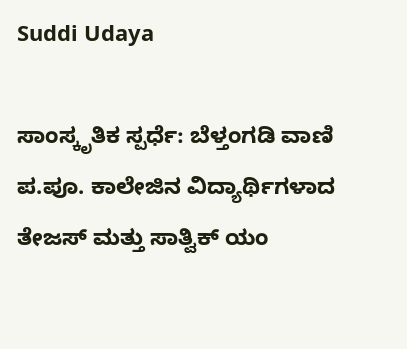Suddi Udaya

ಸಾಂಸ್ಕೃತಿಕ ಸ್ಪರ್ಧೆ: ಬೆಳ್ತಂಗಡಿ ವಾಣಿ ಪ.ಪೂ. ಕಾಲೇಜಿನ ವಿದ್ಯಾರ್ಥಿಗಳಾದ ತೇಜಸ್ ಮತ್ತು ಸಾತ್ವಿಕ್ ಯಂ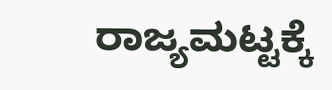ರಾಜ್ಯಮಟ್ಟಕ್ಕೆ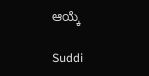ಆಯ್ಕೆ

Suddi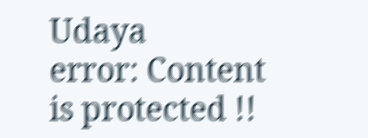Udaya
error: Content is protected !!